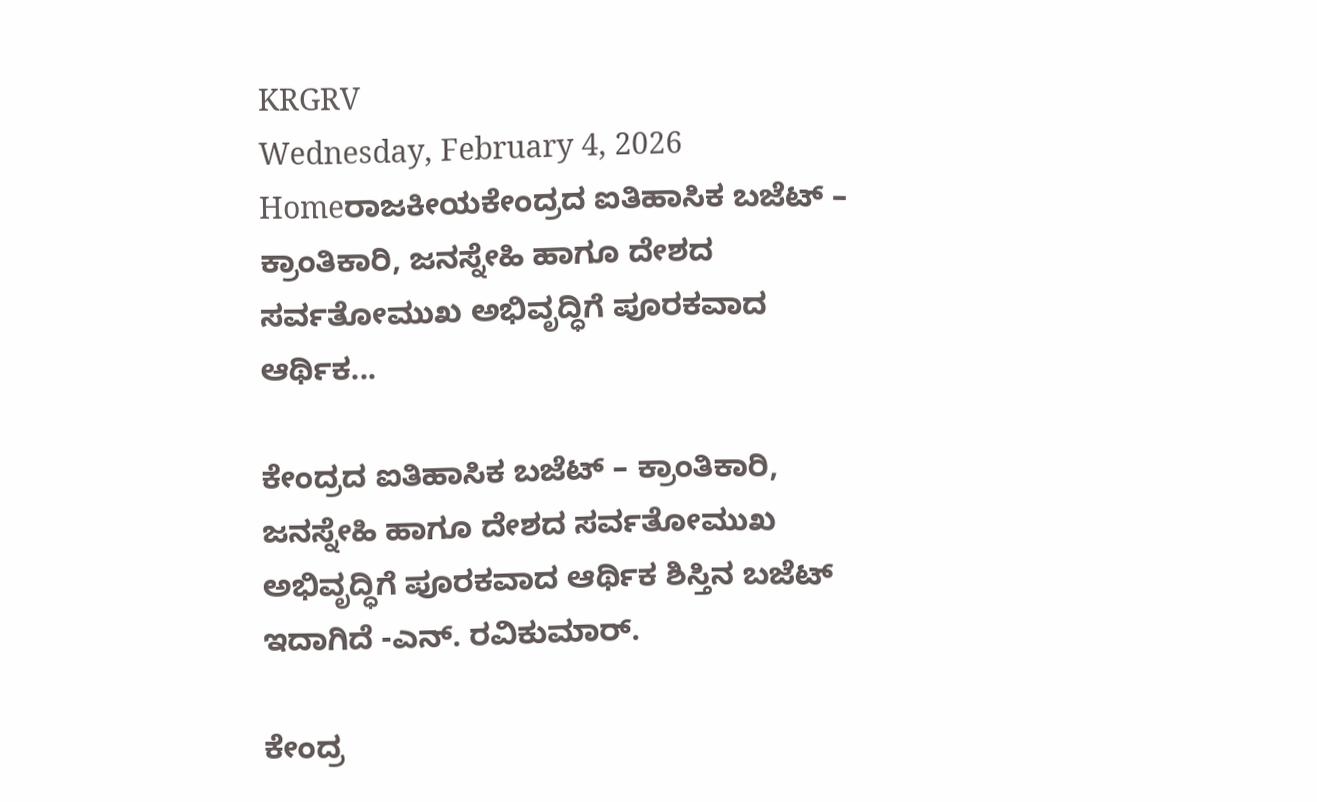KRGRV
Wednesday, February 4, 2026
Homeರಾಜಕೀಯಕೇಂದ್ರದ ಐತಿಹಾಸಿಕ ಬಜೆಟ್ – ಕ್ರಾಂತಿಕಾರಿ, ಜನಸ್ನೇಹಿ ಹಾಗೂ ದೇಶದ ಸರ್ವತೋಮುಖ ಅಭಿವೃದ್ಧಿಗೆ ಪೂರಕವಾದ ಆರ್ಥಿಕ...

ಕೇಂದ್ರದ ಐತಿಹಾಸಿಕ ಬಜೆಟ್ – ಕ್ರಾಂತಿಕಾರಿ, ಜನಸ್ನೇಹಿ ಹಾಗೂ ದೇಶದ ಸರ್ವತೋಮುಖ ಅಭಿವೃದ್ಧಿಗೆ ಪೂರಕವಾದ ಆರ್ಥಿಕ ಶಿಸ್ತಿನ ಬಜೆಟ್ ಇದಾಗಿದೆ -ಎನ್. ರವಿಕುಮಾರ್.

ಕೇಂದ್ರ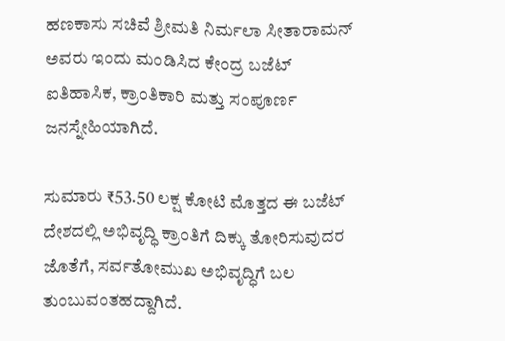ಹಣಕಾಸು ಸಚಿವೆ ಶ್ರೀಮತಿ ನಿರ್ಮಲಾ ಸೀತಾರಾಮನ್ ಅವರು ಇಂದು ಮಂಡಿಸಿದ ಕೇಂದ್ರ ಬಜೆಟ್ ಐತಿಹಾಸಿಕ, ಕ್ರಾಂತಿಕಾರಿ ಮತ್ತು ಸಂಪೂರ್ಣ ಜನಸ್ನೇಹಿಯಾಗಿದೆ.

ಸುಮಾರು ₹53.50 ಲಕ್ಷ ಕೋಟಿ ಮೊತ್ತದ ಈ ಬಜೆಟ್ ದೇಶದಲ್ಲಿ ಅಭಿವೃದ್ಧಿ ಕ್ರಾಂತಿಗೆ ದಿಕ್ಕು ತೋರಿಸುವುದರ ಜೊತೆಗೆ, ಸರ್ವತೋಮುಖ ಅಭಿವೃದ್ಧಿಗೆ ಬಲ ತುಂಬುವಂತಹದ್ದಾಗಿದೆ.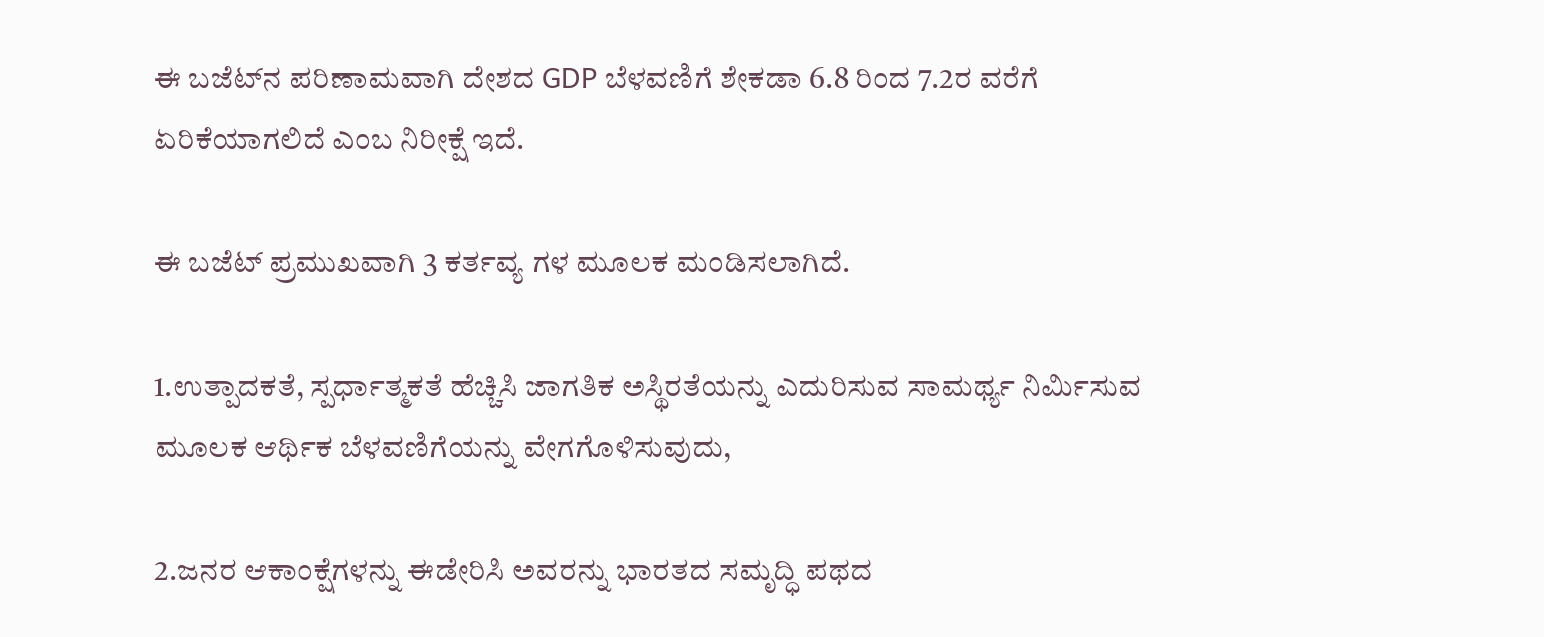ಈ ಬಜೆಟ್‌ನ ಪರಿಣಾಮವಾಗಿ ದೇಶದ GDP ಬೆಳವಣಿಗೆ ಶೇಕಡಾ 6.8 ರಿಂದ 7.2ರ ವರೆಗೆ ಏರಿಕೆಯಾಗಲಿದೆ ಎಂಬ ನಿರೀಕ್ಷೆ ಇದೆ.

ಈ ಬಜೆಟ್ ಪ್ರಮುಖವಾಗಿ 3 ಕರ್ತವ್ಯ ಗಳ ಮೂಲಕ ಮಂಡಿಸಲಾಗಿದೆ.

1.ಉತ್ಪಾದಕತೆ, ಸ್ಪರ್ಧಾತ್ಮಕತೆ ಹೆಚ್ಚಿಸಿ ಜಾಗತಿಕ ಅಸ್ಥಿರತೆಯನ್ನು ಎದುರಿಸುವ ಸಾಮರ್ಥ್ಯ ನಿರ್ಮಿಸುವ ಮೂಲಕ ಆರ್ಥಿಕ ಬೆಳವಣಿಗೆಯನ್ನು ವೇಗಗೊಳಿಸುವುದು,

2.ಜನರ ಆಕಾಂಕ್ಷೆಗಳನ್ನು ಈಡೇರಿಸಿ ಅವರನ್ನು ಭಾರತದ ಸಮೃದ್ಧಿ ಪಥದ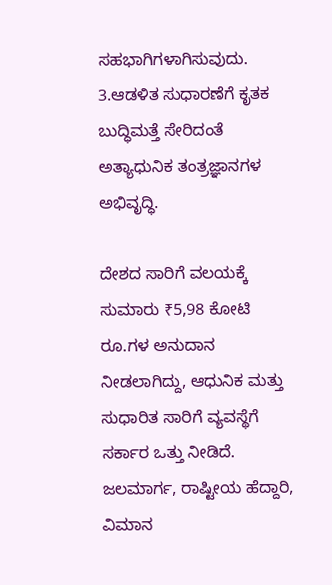ಸಹಭಾಗಿಗಳಾಗಿಸುವುದು.
3.ಆಡಳಿತ ಸುಧಾರಣೆಗೆ ಕೃತಕ ಬುದ್ಧಿಮತ್ತೆ ಸೇರಿದಂತೆ ಅತ್ಯಾಧುನಿಕ ತಂತ್ರಜ್ಞಾನಗಳ ಅಭಿವೃದ್ಧಿ.

ದೇಶದ ಸಾರಿಗೆ ವಲಯಕ್ಕೆ ಸುಮಾರು ₹5,98 ಕೋಟಿ ರೂ.ಗಳ ಅನುದಾನ ನೀಡಲಾಗಿದ್ದು, ಆಧುನಿಕ ಮತ್ತು ಸುಧಾರಿತ ಸಾರಿಗೆ ವ್ಯವಸ್ಥೆಗೆ ಸರ್ಕಾರ ಒತ್ತು ನೀಡಿದೆ. ಜಲಮಾರ್ಗ, ರಾಷ್ಟೀಯ ಹೆದ್ದಾರಿ, ವಿಮಾನ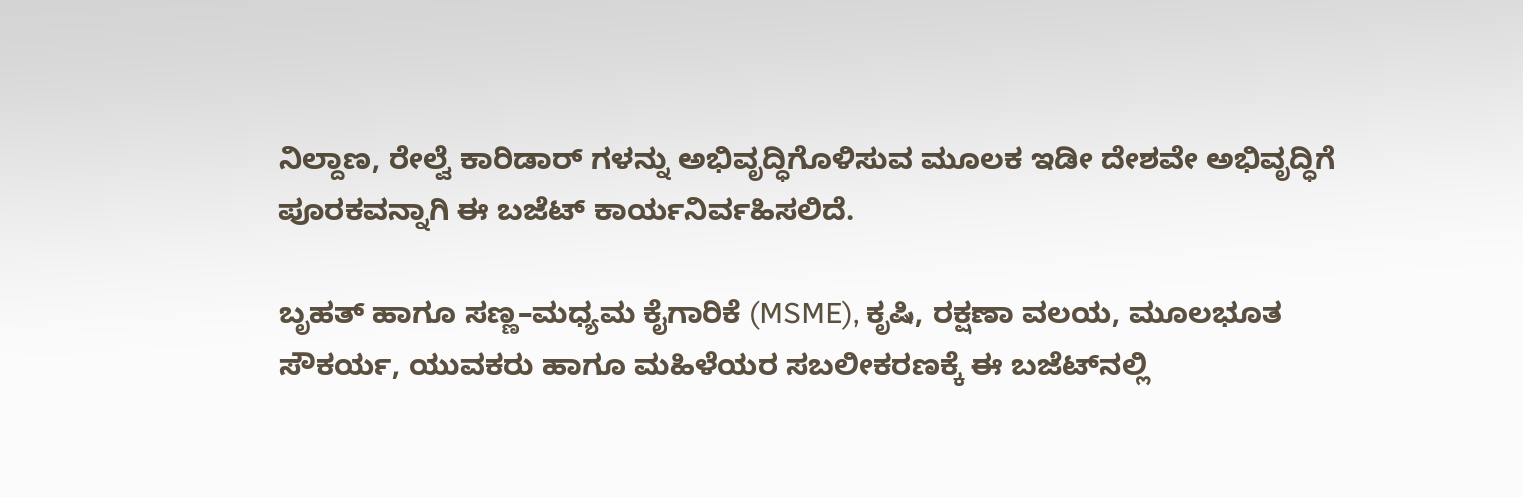ನಿಲ್ದಾಣ, ರೇಲ್ವೆ ಕಾರಿಡಾರ್ ಗಳನ್ನು ಅಭಿವೃದ್ಧಿಗೊಳಿಸುವ ಮೂಲಕ ಇಡೀ ದೇಶವೇ ಅಭಿವೃದ್ಧಿಗೆ ಪೂರಕವನ್ನಾಗಿ ಈ ಬಜೆಟ್ ಕಾರ್ಯನಿರ್ವಹಿಸಲಿದೆ.

ಬೃಹತ್ ಹಾಗೂ ಸಣ್ಣ–ಮಧ್ಯಮ ಕೈಗಾರಿಕೆ (MSME), ಕೃಷಿ, ರಕ್ಷಣಾ ವಲಯ, ಮೂಲಭೂತ ಸೌಕರ್ಯ, ಯುವಕರು ಹಾಗೂ ಮಹಿಳೆಯರ ಸಬಲೀಕರಣಕ್ಕೆ ಈ ಬಜೆಟ್‌ನಲ್ಲಿ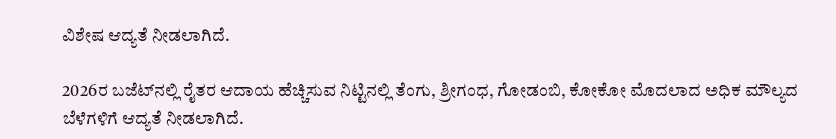ವಿಶೇಷ ಆದ್ಯತೆ ನೀಡಲಾಗಿದೆ.

2026ರ ಬಜೆಟ್‌ನಲ್ಲಿ ರೈತರ ಆದಾಯ ಹೆಚ್ಚಿಸುವ ನಿಟ್ಟಿನಲ್ಲಿ ತೆಂಗು, ಶ್ರೀಗಂಧ, ಗೋಡಂಬಿ, ಕೋಕೋ ಮೊದಲಾದ ಅಧಿಕ ಮೌಲ್ಯದ ಬೆಳೆಗಳಿಗೆ ಆದ್ಯತೆ ನೀಡಲಾಗಿದೆ.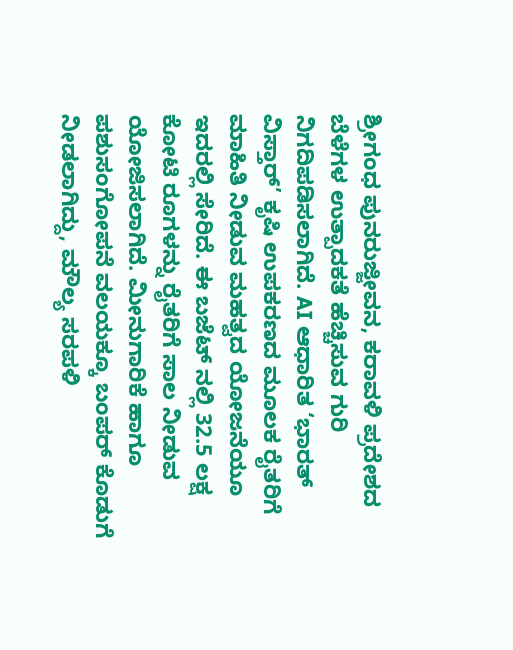ಶ್ರೀಗಂಧ ಪುನರುಜ್ಜೀವನ, ಕರಾವಳಿ ಪ್ರದೇಶದ ಬೆಳೆಗಳ ಉತ್ಪಾದಕತೆ ಹೆಚ್ಚಿಸುವ ಗುರಿ ನಿಗದಿಪಡಿಸಲಾಗಿದೆ. AI ಆಧಾರಿತ ‘ಭಾರತ್ ವಿಸ್ತಾರ್’ ಕೃಷಿ ಉಪಕರಣದ ಮೂಲಕ ರೈತರಿಗೆ ಮಾಹಿತಿ ನೀಡುವ ಮಹತ್ವದ ಯೋಜನೆಯೂ ಇದರಲ್ಲಿ ಸೇರಿದೆ. ಈ ಬಜೆಟ್ ನಲ್ಲಿ 32.5 ಲಕ್ಷ ಕೋಟಿ ರೂಗಳನ್ನು ರೈತರಿಗೆ ಸಾಲ ನೀಡುವ ಯೋಜಿಸಲಾಗಿದೆ. ಮೀನುಗಾರಿಕೆ ಹಾಗೂ ಪಶುಸಂಗೋಪನೆ ವಲಯಕ್ಕೂ ಬಂಪರ್ ಕೊಡುಗೆ ನೀಡಲಾಗಿದ್ದು, ಮೌಲ್ಯ ಸರಪಳಿ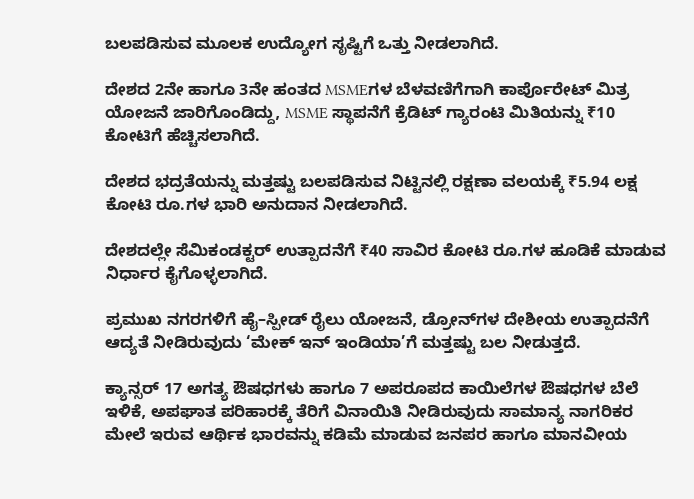ಬಲಪಡಿಸುವ ಮೂಲಕ ಉದ್ಯೋಗ ಸೃಷ್ಟಿಗೆ ಒತ್ತು ನೀಡಲಾಗಿದೆ.

ದೇಶದ 2ನೇ ಹಾಗೂ 3ನೇ ಹಂತದ MSMEಗಳ ಬೆಳವಣಿಗೆಗಾಗಿ ಕಾರ್ಪೊರೇಟ್ ಮಿತ್ರ ಯೋಜನೆ ಜಾರಿಗೊಂಡಿದ್ದು, MSME ಸ್ಥಾಪನೆಗೆ ಕ್ರೆಡಿಟ್ ಗ್ಯಾರಂಟಿ ಮಿತಿಯನ್ನು ₹10 ಕೋಟಿಗೆ ಹೆಚ್ಚಿಸಲಾಗಿದೆ.

ದೇಶದ ಭದ್ರತೆಯನ್ನು ಮತ್ತಷ್ಟು ಬಲಪಡಿಸುವ ನಿಟ್ಟಿನಲ್ಲಿ ರಕ್ಷಣಾ ವಲಯಕ್ಕೆ ₹5.94 ಲಕ್ಷ ಕೋಟಿ ರೂ.ಗಳ ಭಾರಿ ಅನುದಾನ ನೀಡಲಾಗಿದೆ.

ದೇಶದಲ್ಲೇ ಸೆಮಿಕಂಡಕ್ಟರ್ ಉತ್ಪಾದನೆಗೆ ₹40 ಸಾವಿರ ಕೋಟಿ ರೂ.ಗಳ ಹೂಡಿಕೆ ಮಾಡುವ ನಿರ್ಧಾರ ಕೈಗೊಳ್ಳಲಾಗಿದೆ.

ಪ್ರಮುಖ ನಗರಗಳಿಗೆ ಹೈ–ಸ್ಪೀಡ್ ರೈಲು ಯೋಜನೆ, ಡ್ರೋನ್‌ಗಳ ದೇಶೀಯ ಉತ್ಪಾದನೆಗೆ ಆದ್ಯತೆ ನೀಡಿರುವುದು ‘ಮೇಕ್ ಇನ್ ಇಂಡಿಯಾ’ಗೆ ಮತ್ತಷ್ಟು ಬಲ ನೀಡುತ್ತದೆ.

ಕ್ಯಾನ್ಸರ್ 17 ಅಗತ್ಯ ಔಷಧಗಳು ಹಾಗೂ 7 ಅಪರೂಪದ ಕಾಯಿಲೆಗಳ ಔಷಧಗಳ ಬೆಲೆ ಇಳಿಕೆ, ಅಪಘಾತ ಪರಿಹಾರಕ್ಕೆ ತೆರಿಗೆ ವಿನಾಯಿತಿ ನೀಡಿರುವುದು ಸಾಮಾನ್ಯ ನಾಗರಿಕರ ಮೇಲೆ ಇರುವ ಆರ್ಥಿಕ ಭಾರವನ್ನು ಕಡಿಮೆ ಮಾಡುವ ಜನಪರ ಹಾಗೂ ಮಾನವೀಯ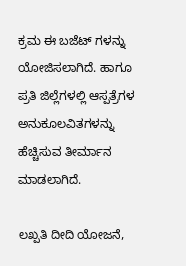ಕ್ರಮ ಈ ಬಜೆಟ್ ಗಳನ್ನು ಯೋಜಿಸಲಾಗಿದೆ. ಹಾಗೂ ಪ್ರತಿ ಜಿಲ್ಲೆಗಳಲ್ಲಿ ಆಸ್ಪತ್ರೆಗಳ ಅನುಕೂಲವಿತಗಳನ್ನು ಹೆಚ್ಚಿಸುವ ತೀರ್ಮಾನ ಮಾಡಲಾಗಿದೆ.

ಲಖ್ಪತಿ ದೀದಿ ಯೋಜನೆ,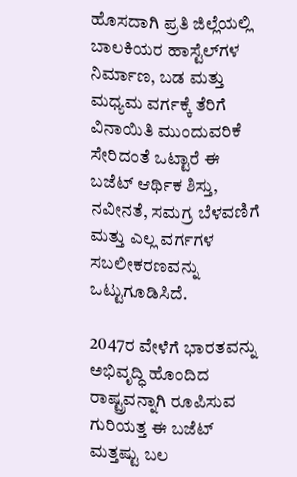ಹೊಸದಾಗಿ ಪ್ರತಿ ಜಿಲ್ಲೆಯಲ್ಲಿ ಬಾಲಕಿಯರ ಹಾಸ್ಟೆಲ್‌ಗಳ ನಿರ್ಮಾಣ, ಬಡ ಮತ್ತು ಮಧ್ಯಮ ವರ್ಗಕ್ಕೆ ತೆರಿಗೆ ವಿನಾಯಿತಿ ಮುಂದುವರಿಕೆ ಸೇರಿದಂತೆ ಒಟ್ಟಾರೆ ಈ ಬಜೆಟ್ ಆರ್ಥಿಕ ಶಿಸ್ತು, ನವೀನತೆ, ಸಮಗ್ರ ಬೆಳವಣಿಗೆ ಮತ್ತು ಎಲ್ಲ ವರ್ಗಗಳ ಸಬಲೀಕರಣವನ್ನು ಒಟ್ಟುಗೂಡಿಸಿದೆ.

2047ರ ವೇಳೆಗೆ ಭಾರತವನ್ನು ಅಭಿವೃದ್ಧಿ ಹೊಂದಿದ ರಾಷ್ಟ್ರವನ್ನಾಗಿ ರೂಪಿಸುವ ಗುರಿಯತ್ತ ಈ ಬಜೆಟ್ ಮತ್ತಷ್ಟು ಬಲ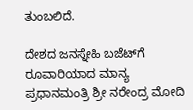ತುಂಬಲಿದೆ.

ದೇಶದ ಜನಸ್ನೇಹಿ ಬಜೆಟ್‌ಗೆ ರೂವಾರಿಯಾದ ಮಾನ್ಯ ಪ್ರಧಾನಮಂತ್ರಿ ಶ್ರೀ ನರೇಂದ್ರ ಮೋದಿ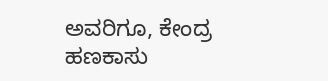ಅವರಿಗೂ, ಕೇಂದ್ರ ಹಣಕಾಸು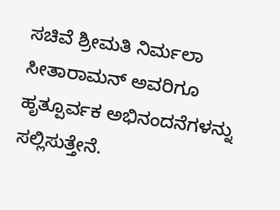ಸಚಿವೆ ಶ್ರೀಮತಿ ನಿರ್ಮಲಾ ಸೀತಾರಾಮನ್ ಅವರಿಗೂ ಹೃತ್ಪೂರ್ವಕ ಅಭಿನಂದನೆಗಳನ್ನು ಸಲ್ಲಿಸುತ್ತೇನೆ.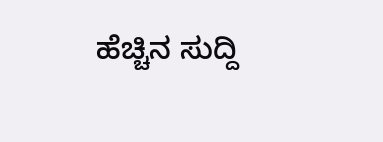ಹೆಚ್ಚಿನ ಸುದ್ದಿ